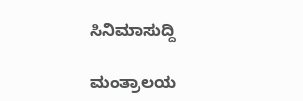ಸಿನಿಮಾಸುದ್ದಿ

ಮಂತ್ರಾಲಯ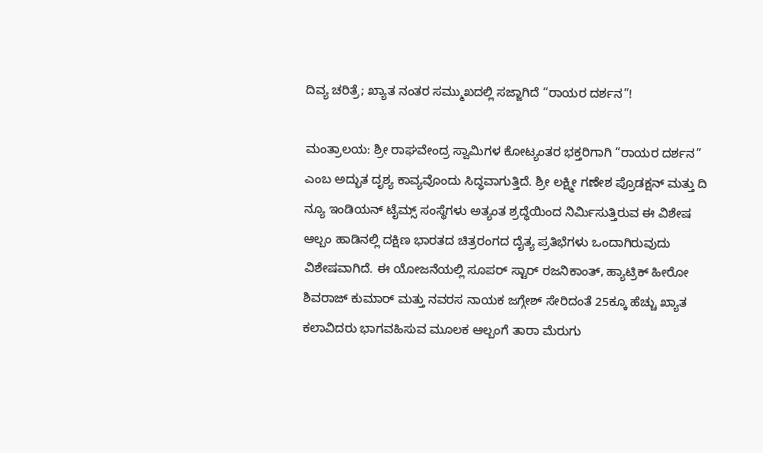ದಿವ್ಯ ಚರಿತ್ರೆ; ಖ್ಯಾತ ನಂತರ ಸಮ್ಮುಖದಲ್ಲಿ ಸಜ್ಜಾಗಿದೆ “ರಾಯರ ದರ್ಶನ”!

ಮಂತ್ರಾಲಯ: ಶ್ರೀ ರಾಘವೇಂದ್ರ ಸ್ವಾಮಿಗಳ ಕೋಟ್ಯಂತರ ಭಕ್ತರಿಗಾಗಿ “ರಾಯರ ದರ್ಶನ” ಎಂಬ ಅದ್ಭುತ ದೃಶ್ಯ ಕಾವ್ಯವೊಂದು ಸಿದ್ಧವಾಗುತ್ತಿದೆ. ಶ್ರೀ ಲಕ್ಷ್ಮೀ ಗಣೇಶ ಪ್ರೊಡಕ್ಷನ್ ಮತ್ತು ದಿ ನ್ಯೂ ಇಂಡಿಯನ್ ಟೈಮ್ಸ್ ಸಂಸ್ಥೆಗಳು ಅತ್ಯಂತ ಶ್ರದ್ಧೆಯಿಂದ ನಿರ್ಮಿಸುತ್ತಿರುವ ಈ ವಿಶೇಷ ಆಲ್ಬಂ ಹಾಡಿನಲ್ಲಿ ದಕ್ಷಿಣ ಭಾರತದ ಚಿತ್ರರಂಗದ ದೈತ್ಯ ಪ್ರತಿಭೆಗಳು ಒಂದಾಗಿರುವುದು ವಿಶೇಷವಾಗಿದೆ. ಈ ಯೋಜನೆಯಲ್ಲಿ ಸೂಪರ್ ಸ್ಟಾರ್ ರಜನಿಕಾಂತ್, ಹ್ಯಾಟ್ರಿಕ್ ಹೀರೋ ಶಿವರಾಜ್ ಕುಮಾರ್ ಮತ್ತು ನವರಸ ನಾಯಕ ಜಗ್ಗೇಶ್ ಸೇರಿದಂತೆ 25ಕ್ಕೂ ಹೆಚ್ಚು ಖ್ಯಾತ ಕಲಾವಿದರು ಭಾಗವಹಿಸುವ ಮೂಲಕ ಆಲ್ಬಂಗೆ ತಾರಾ ಮೆರುಗು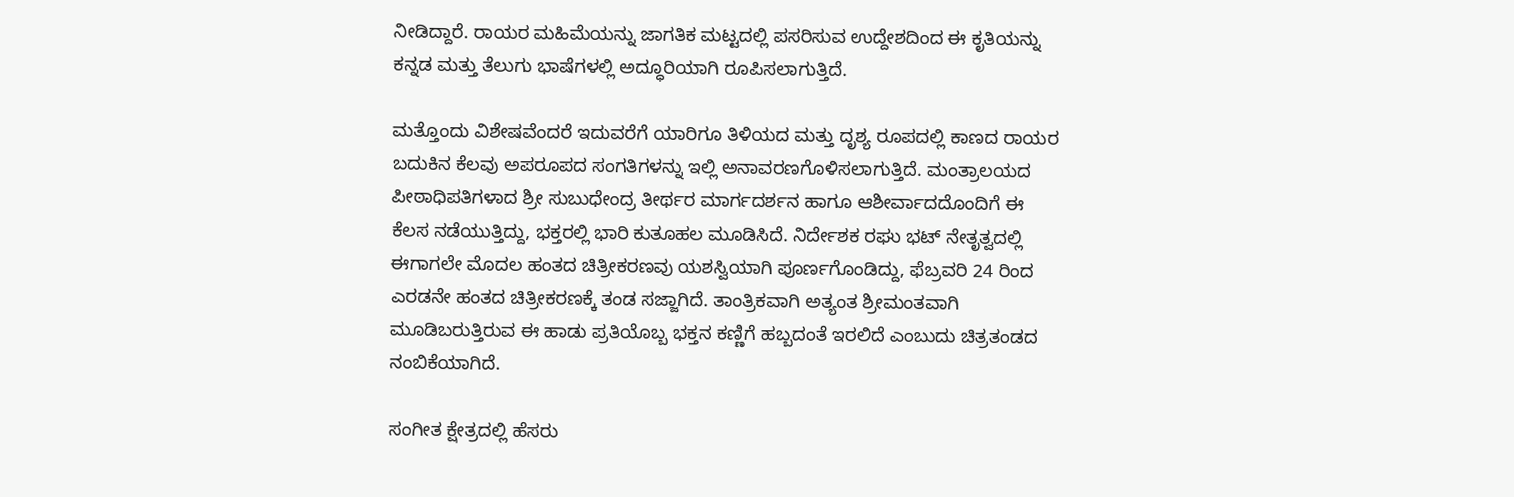ನೀಡಿದ್ದಾರೆ. ರಾಯರ ಮಹಿಮೆಯನ್ನು ಜಾಗತಿಕ ಮಟ್ಟದಲ್ಲಿ ಪಸರಿಸುವ ಉದ್ದೇಶದಿಂದ ಈ ಕೃತಿಯನ್ನು ಕನ್ನಡ ಮತ್ತು ತೆಲುಗು ಭಾಷೆಗಳಲ್ಲಿ ಅದ್ಧೂರಿಯಾಗಿ ರೂಪಿಸಲಾಗುತ್ತಿದೆ.

ಮತ್ತೊಂದು ವಿಶೇಷವೆಂದರೆ ಇದುವರೆಗೆ ಯಾರಿಗೂ ತಿಳಿಯದ ಮತ್ತು ದೃಶ್ಯ ರೂಪದಲ್ಲಿ ಕಾಣದ ರಾಯರ ಬದುಕಿನ ಕೆಲವು ಅಪರೂಪದ ಸಂಗತಿಗಳನ್ನು ಇಲ್ಲಿ ಅನಾವರಣಗೊಳಿಸಲಾಗುತ್ತಿದೆ. ಮಂತ್ರಾಲಯದ ಪೀಠಾಧಿಪತಿಗಳಾದ ಶ್ರೀ ಸುಬುಧೇಂದ್ರ ತೀರ್ಥರ ಮಾರ್ಗದರ್ಶನ ಹಾಗೂ ಆಶೀರ್ವಾದದೊಂದಿಗೆ ಈ ಕೆಲಸ ನಡೆಯುತ್ತಿದ್ದು, ಭಕ್ತರಲ್ಲಿ ಭಾರಿ ಕುತೂಹಲ ಮೂಡಿಸಿದೆ. ನಿರ್ದೇಶಕ ರಘು ಭಟ್ ನೇತೃತ್ವದಲ್ಲಿ ಈಗಾಗಲೇ ಮೊದಲ ಹಂತದ ಚಿತ್ರೀಕರಣವು ಯಶಸ್ವಿಯಾಗಿ ಪೂರ್ಣಗೊಂಡಿದ್ದು, ಫೆಬ್ರವರಿ 24 ರಿಂದ ಎರಡನೇ ಹಂತದ ಚಿತ್ರೀಕರಣಕ್ಕೆ ತಂಡ ಸಜ್ಜಾಗಿದೆ. ತಾಂತ್ರಿಕವಾಗಿ ಅತ್ಯಂತ ಶ್ರೀಮಂತವಾಗಿ ಮೂಡಿಬರುತ್ತಿರುವ ಈ ಹಾಡು ಪ್ರತಿಯೊಬ್ಬ ಭಕ್ತನ ಕಣ್ಣಿಗೆ ಹಬ್ಬದಂತೆ ಇರಲಿದೆ ಎಂಬುದು ಚಿತ್ರತಂಡದ ನಂಬಿಕೆಯಾಗಿದೆ.

ಸಂಗೀತ ಕ್ಷೇತ್ರದಲ್ಲಿ ಹೆಸರು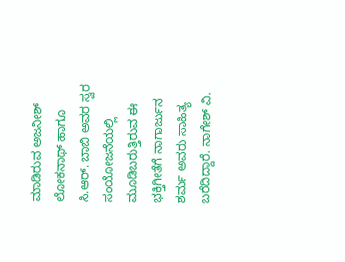ಮಾಡಿರುವ ಅಜನೀಶ್ ಲೋಕನಾಥ್ ಹಾಗೂ ಸಿ.ಆರ್. ಬಾಬಿ ಅವರ ಸ್ವರ ಸಂಯೋಜನೆಯಲ್ಲಿ ಮೂಡಿಬರುತ್ತಿರುವ ಈ ಭಕ್ತಿಗೀತೆಗೆ ನಾಗಾರ್ಜುನ ಶರ್ಮ ಅವರು ಸಾಹಿತ್ಯ ಬರೆದಿದ್ದಾರೆ. ನಾಗೇಶ್ ವಿ.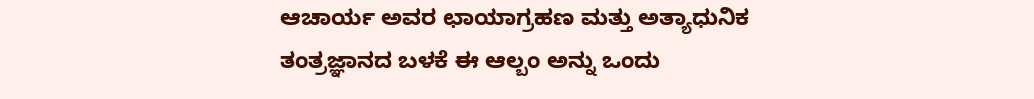ಆಚಾರ್ಯ ಅವರ ಛಾಯಾಗ್ರಹಣ ಮತ್ತು ಅತ್ಯಾಧುನಿಕ ತಂತ್ರಜ್ಞಾನದ ಬಳಕೆ ಈ ಆಲ್ಬಂ ಅನ್ನು ಒಂದು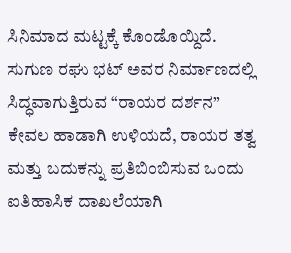ಸಿನಿಮಾದ ಮಟ್ಟಕ್ಕೆ ಕೊಂಡೊಯ್ದಿದೆ. ಸುಗುಣ ರಘು ಭಟ್ ಅವರ ನಿರ್ಮಾಣದಲ್ಲಿ ಸಿದ್ಧವಾಗುತ್ತಿರುವ “ರಾಯರ ದರ್ಶನ” ಕೇವಲ ಹಾಡಾಗಿ ಉಳಿಯದೆ, ರಾಯರ ತತ್ವ ಮತ್ತು ಬದುಕನ್ನು ಪ್ರತಿಬಿಂಬಿಸುವ ಒಂದು ಐತಿಹಾಸಿಕ ದಾಖಲೆಯಾಗಿ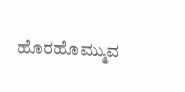ಹೊರಹೊಮ್ಮುವ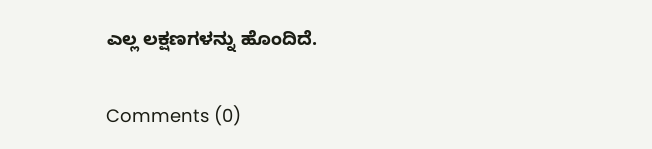ಎಲ್ಲ ಲಕ್ಷಣಗಳನ್ನು ಹೊಂದಿದೆ.

Comments (0)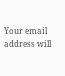Your email address will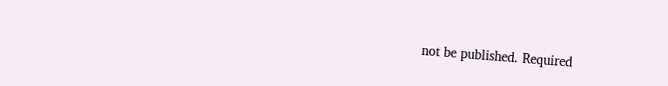not be published. Required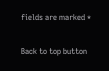fields are marked *

Back to top button